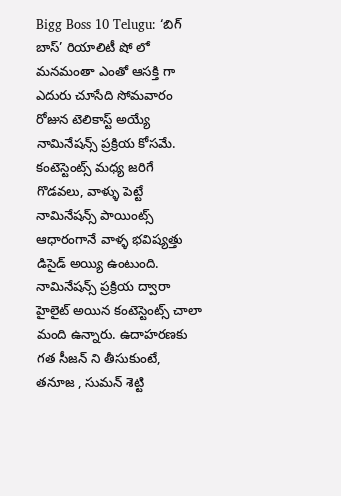Bigg Boss 10 Telugu: ‘బిగ్ బాస్’ రియాలిటీ షో లో మనమంతా ఎంతో ఆసక్తి గా ఎదురు చూసేది సోమవారం రోజున టెలికాస్ట్ అయ్యే నామినేషన్స్ ప్రక్రియ కోసమే. కంటెస్టెంట్స్ మధ్య జరిగే గొడవలు, వాళ్ళు పెట్టే నామినేషన్స్ పాయింట్స్ ఆధారంగానే వాళ్ళ భవిష్యత్తు డిసైడ్ అయ్యి ఉంటుంది. నామినేషన్స్ ప్రక్రియ ద్వారా హైలైట్ అయిన కంటెస్టెంట్స్ చాలా మంది ఉన్నారు. ఉదాహరణకు గత సీజన్ ని తీసుకుంటే, తనూజ , సుమన్ శెట్టి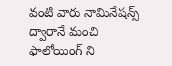వంటి వారు నామినేషన్స్ ద్వారానే మంచి ఫాలోయింగ్ ని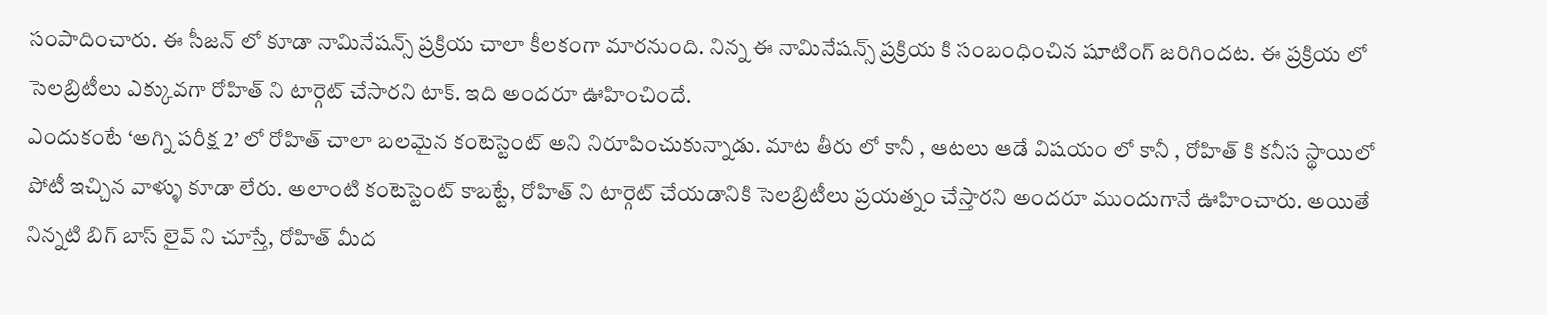సంపాదించారు. ఈ సీజన్ లో కూడా నామినేషన్స్ ప్రక్రియ చాలా కీలకంగా మారనుంది. నిన్న ఈ నామినేషన్స్ ప్రక్రియ కి సంబంధించిన షూటింగ్ జరిగిందట. ఈ ప్రక్రియ లో సెలబ్రిటీలు ఎక్కువగా రోహిత్ ని టార్గెట్ చేసారని టాక్. ఇది అందరూ ఊహించిందే.
ఎందుకంటే ‘అగ్ని పరీక్ష 2’ లో రోహిత్ చాలా బలమైన కంటెస్టెంట్ అని నిరూపించుకున్నాడు. మాట తీరు లో కానీ , ఆటలు ఆడే విషయం లో కానీ , రోహిత్ కి కనీస స్థాయిలో పోటీ ఇచ్చిన వాళ్ళు కూడా లేరు. అలాంటి కంటెస్టెంట్ కాబట్టే, రోహిత్ ని టార్గెట్ చేయడానికి సెలబ్రిటీలు ప్రయత్నం చేస్తారని అందరూ ముందుగానే ఊహించారు. అయితే నిన్నటి బిగ్ బాస్ లైవ్ ని చూస్తే, రోహిత్ మీద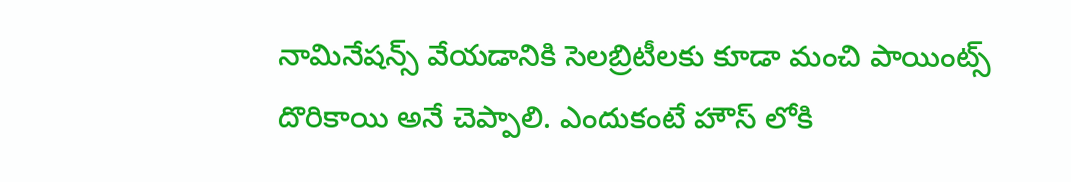నామినేషన్స్ వేయడానికి సెలబ్రిటీలకు కూడా మంచి పాయింట్స్ దొరికాయి అనే చెప్పాలి. ఎందుకంటే హౌస్ లోకి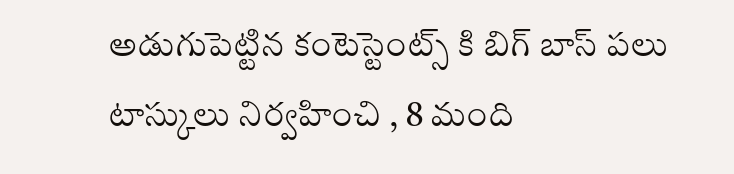అడుగుపెట్టిన కంటెస్టెంట్స్ కి బిగ్ బాస్ పలు టాస్కులు నిర్వహించి , 8 మంది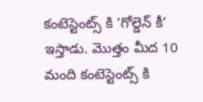కంటెస్టెంట్స్ కి ‘గోల్డెన్ కీ’ ఇస్తాడు. మొత్తం మీద 10 మంది కంటెస్టెంట్స్ కి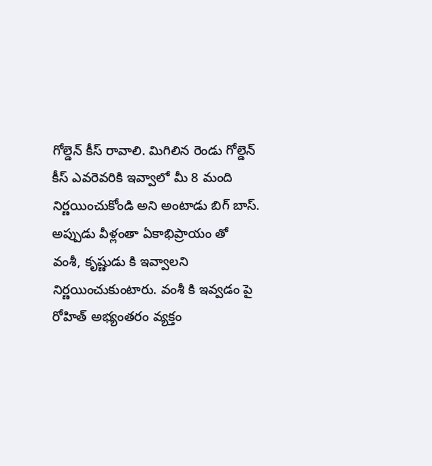గోల్డెన్ కీస్ రావాలి. మిగిలిన రెండు గోల్డెన్ కీస్ ఎవరెవరికి ఇవ్వాలో మీ 8 మంది నిర్ణయించుకోండి అని అంటాడు బిగ్ బాస్.
అప్పుడు వీళ్లంతా ఏకాభిప్రాయం తో వంశీ, కృష్ణుడు కి ఇవ్వాలని నిర్ణయించుకుంటారు. వంశీ కి ఇవ్వడం పై రోహిత్ అభ్యంతరం వ్యక్తం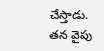చేస్తాడు. తన వైపు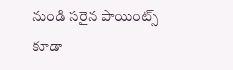నుండి సరైన పాయింట్స్ కూడా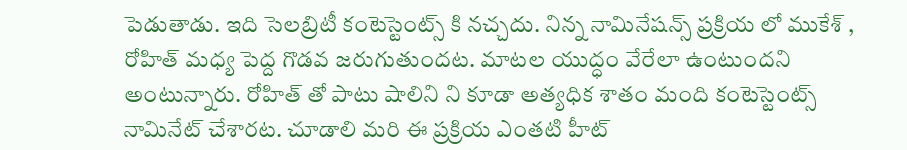పెడుతాడు. ఇది సెలబ్రిటీ కంటెస్టెంట్స్ కి నచ్చదు. నిన్న నామినేషన్స్ ప్రక్రియ లో ముకేశ్ , రోహిత్ మధ్య పెద్ద గొడవ జరుగుతుందట. మాటల యుద్ధం వేరేలా ఉంటుందని అంటున్నారు. రోహిత్ తో పాటు షాలిని ని కూడా అత్యధిక శాతం మంది కంటెస్టెంట్స్ నామినేట్ చేశారట. చూడాలి మరి ఈ ప్రక్రియ ఎంతటి హీట్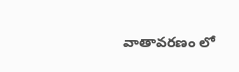వాతావరణం లో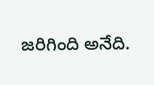జరిగింది అనేది.